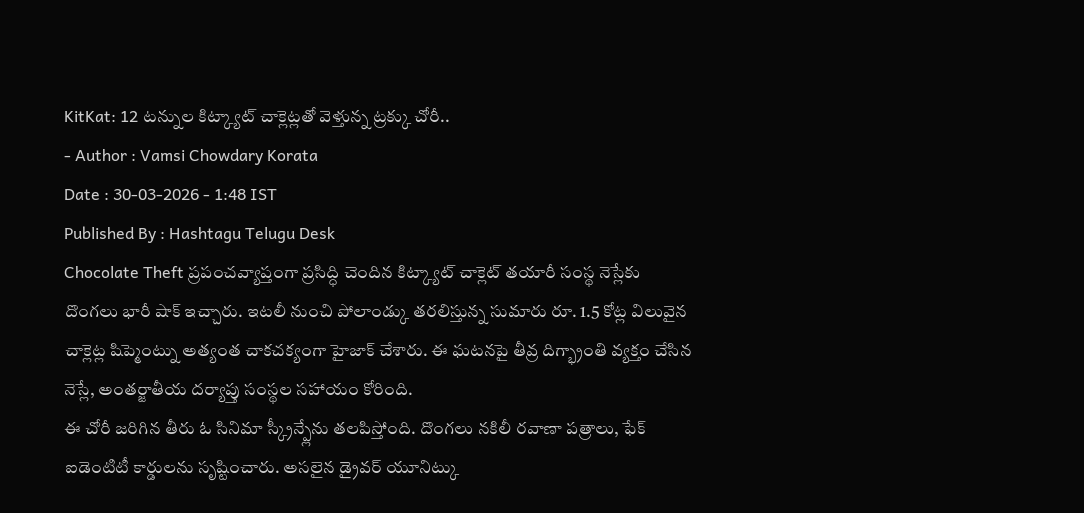KitKat: 12 టన్నుల కిట్క్యాట్ చాక్లెట్లతో వెళ్తున్న ట్రక్కు చోరీ..
- Author : Vamsi Chowdary Korata
Date : 30-03-2026 - 1:48 IST
Published By : Hashtagu Telugu Desk
Chocolate Theft ప్రపంచవ్యాప్తంగా ప్రసిద్ధి చెందిన కిట్క్యాట్ చాక్లెట్ తయారీ సంస్థ నెస్లేకు దొంగలు భారీ షాక్ ఇచ్చారు. ఇటలీ నుంచి పోలాండ్కు తరలిస్తున్న సుమారు రూ. 1.5 కోట్ల విలువైన చాక్లెట్ల షిప్మెంట్ను అత్యంత చాకచక్యంగా హైజాక్ చేశారు. ఈ ఘటనపై తీవ్ర దిగ్భ్రాంతి వ్యక్తం చేసిన నెస్లే, అంతర్జాతీయ దర్యాప్తు సంస్థల సహాయం కోరింది.
ఈ చోరీ జరిగిన తీరు ఓ సినిమా స్క్రీన్ప్లేను తలపిస్తోంది. దొంగలు నకిలీ రవాణా పత్రాలు, ఫేక్ ఐడెంటిటీ కార్డులను సృష్టించారు. అసలైన డ్రైవర్ యూనిట్కు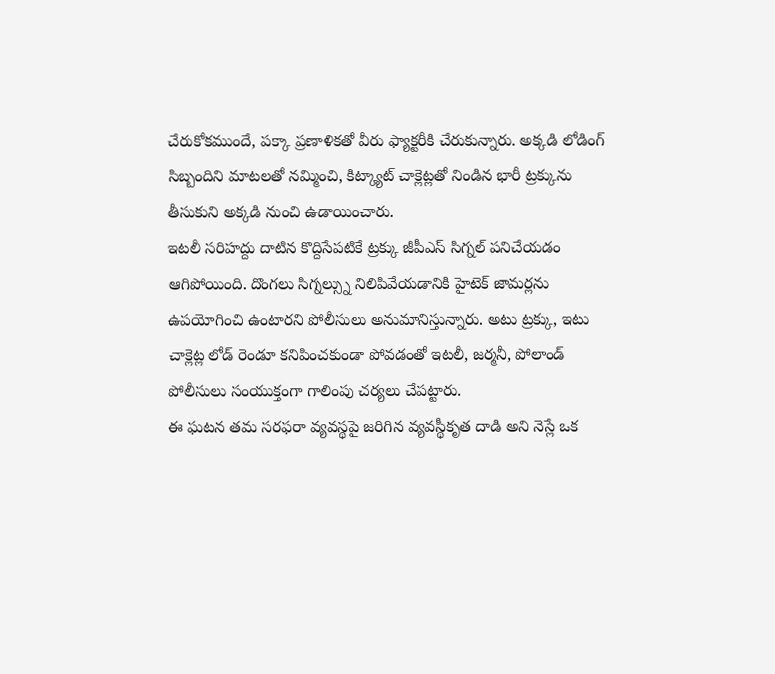చేరుకోకముందే, పక్కా ప్రణాళికతో వీరు ఫ్యాక్టరీకి చేరుకున్నారు. అక్కడి లోడింగ్ సిబ్బందిని మాటలతో నమ్మించి, కిట్క్యాట్ చాక్లెట్లతో నిండిన భారీ ట్రక్కును తీసుకుని అక్కడి నుంచి ఉడాయించారు.
ఇటలీ సరిహద్దు దాటిన కొద్దిసేపటికే ట్రక్కు జీపీఎస్ సిగ్నల్ పనిచేయడం ఆగిపోయింది. దొంగలు సిగ్నల్స్ను నిలిపివేయడానికి హైటెక్ జామర్లను ఉపయోగించి ఉంటారని పోలీసులు అనుమానిస్తున్నారు. అటు ట్రక్కు, ఇటు చాక్లెట్ల లోడ్ రెండూ కనిపించకుండా పోవడంతో ఇటలీ, జర్మనీ, పోలాండ్ పోలీసులు సంయుక్తంగా గాలింపు చర్యలు చేపట్టారు.
ఈ ఘటన తమ సరఫరా వ్యవస్థపై జరిగిన వ్యవస్థీకృత దాడి అని నెస్లే ఒక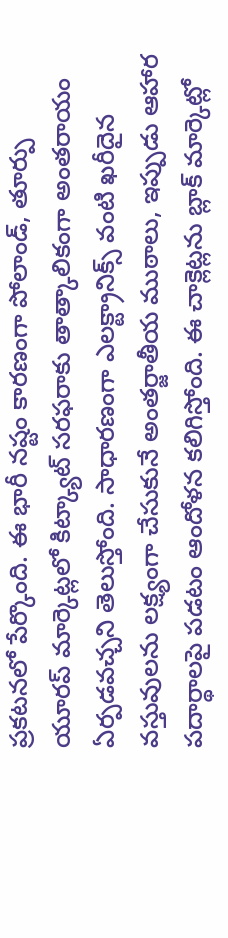ప్రకటనలో పేర్కొంది. ఈ భారీ నష్టం కారణంగా పోలాండ్, తూర్పు యూరప్ మార్కెట్లలో కిట్క్యాట్ సరఫరాకు తాత్కాలికంగా అంతరాయం ఏర్పడవచ్చని తెలుస్తోంది. సాధారణంగా ఎలక్ట్రానిక్స్ వంటి ఖరీదైన వస్తువులను లక్ష్యంగా చేసుకునే అంతర్జాతీయ ముఠాలు, ఇప్పుడు ఆహార పదార్థాలపై పడటం ఆందోళన కలిగిస్తోంది. ఈ చాక్లెట్లను బ్లాక్ మార్కెట్లో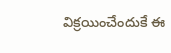విక్రయించేందుకే ఈ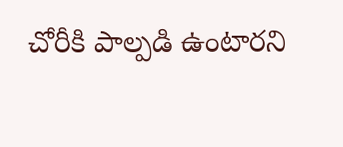చోరీకి పాల్పడి ఉంటారని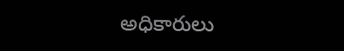అధికారులు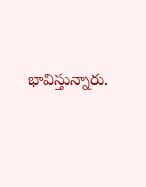భావిస్తున్నారు.